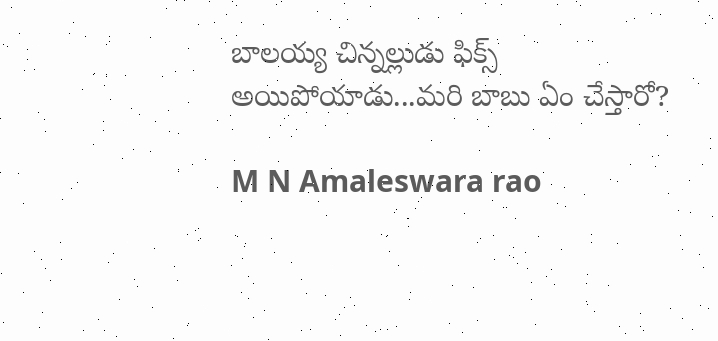బాలయ్య చిన్నల్లుడు ఫిక్స్ అయిపోయాడు...మరి బాబు ఏం చేస్తారో?

M N Amaleswara rao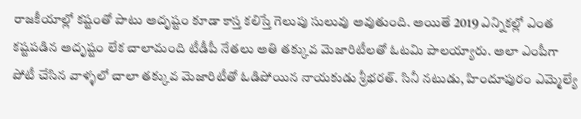రాజకీయాల్లో కష్టంతో పాటు అదృష్టం కూడా కాస్త కలిస్తే గెలుపు సులువు అవుతుంది. అయితే 2019 ఎన్నికల్లో ఎంత కష్టపడిన అదృష్టం లేక చాలామంది టీడీపీ నేతలు అతి తక్కువ మెజారిటీలతో ఓటమి పాలయ్యారు. అలా ఎంపీగా పోటీ చేసిన వాళ్ళలో చాలా తక్కువ మెజారిటీతో ఓడిపోయిన నాయకుడు శ్రీభరత్. సినీ నటుడు, హిందూపురం ఎమ్మెల్యే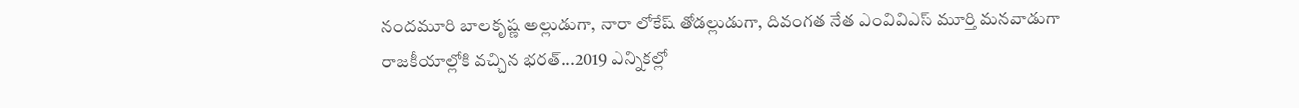నందమూరి బాలకృష్ణ అల్లుడుగా, నారా లోకేష్ తోడల్లుడుగా, దివంగత నేత ఎం‌వి‌వి‌ఎస్ మూర్తి మనవాడుగా రాజకీయాల్లోకి వచ్చిన భరత్...2019 ఎన్నికల్లో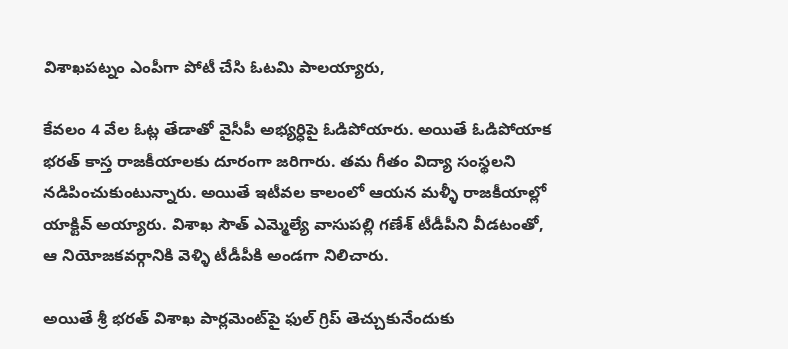విశాఖపట్నం ఎంపీగా పోటీ చేసి ఓటమి పాలయ్యారు,

కేవలం 4 వేల ఓట్ల తేడాతో వైసీపీ అభ్యర్ధిపై ఓడిపోయారు. అయితే ఓడిపోయాక భరత్ కాస్త రాజకీయాలకు దూరంగా జరిగారు. తమ గీతం విద్యా సంస్థలని నడిపించుకుంటున్నారు. అయితే ఇటీవల కాలంలో ఆయన మళ్ళీ రాజకీయాల్లో యాక్టివ్ అయ్యారు. విశాఖ సౌత్ ఎమ్మెల్యే వాసుపల్లి గణేశ్ టీడీపీని వీడటంతో, ఆ నియోజకవర్గానికి వెళ్ళి టీడీపీకి అండగా నిలిచారు.

అయితే శ్రీ భరత్ విశాఖ పార్లమెంట్‌పై ఫుల్ గ్రిప్ తెచ్చుకునేందుకు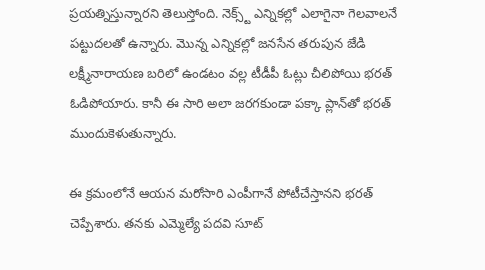ప్రయత్నిస్తున్నారని తెలుస్తోంది. నెక్స్ట్ ఎన్నికల్లో ఎలాగైనా గెలవాలనే పట్టుదలతో ఉన్నారు. మొన్న ఎన్నికల్లో జనసేన తరుపున జే‌డి లక్ష్మీనారాయణ బరిలో ఉండటం వల్ల టీడీపీ ఓట్లు చీలిపోయి భరత్ ఓడిపోయారు. కానీ ఈ సారి అలా జరగకుండా పక్కా ప్లాన్‌తో భరత్ ముందుకెళుతున్నారు.

ఈ క్రమంలోనే ఆయన మరోసారి ఎంపీగానే పోటీచేస్తానని భరత్ చెప్పేశారు. తనకు ఎమ్మెల్యే పదవి సూట్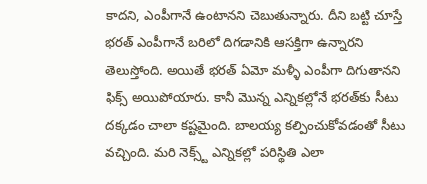కాదని, ఎంపీగానే ఉంటానని చెబుతున్నారు. దీని బట్టి చూస్తే భరత్ ఎంపీగానే బరిలో దిగడానికి ఆసక్తిగా ఉన్నారని తెలుస్తోంది. అయితే భరత్ ఏమో మళ్ళీ ఎంపీగా దిగుతానని ఫిక్స్ అయిపోయారు. కానీ మొన్న ఎన్నికల్లోనే భరత్‌కు సీటు దక్కడం చాలా కష్టమైంది. బాలయ్య కల్పించుకోవడంతో సీటు వచ్చింది. మరి నెక్స్ట్ ఎన్నికల్లో పరిస్థితి ఎలా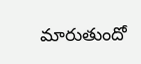మారుతుందో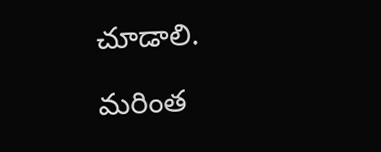చూడాలి.

మరింత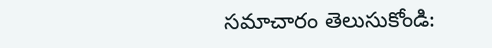సమాచారం తెలుసుకోండి: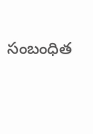సంబంధిత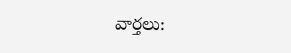వార్తలు: